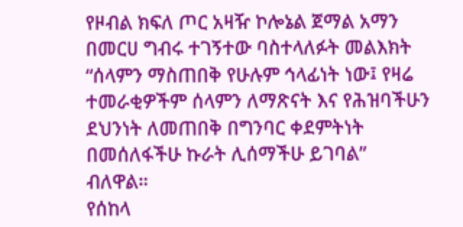የዞብል ክፍለ ጦር አዛዥ ኮሎኔል ጀማል አማን በመርሀ ግብሩ ተገኝተው ባስተላለፉት መልእክት “ሰላምን ማስጠበቅ የሁሉም ኅላፊነት ነው፤ የዛሬ ተመራቂዎችም ሰላምን ለማጽናት እና የሕዝባችሁን ደህንነት ለመጠበቅ በግንባር ቀደምትነት በመሰለፋችሁ ኩራት ሊሰማችሁ ይገባል” ብለዋል።
የሰከላ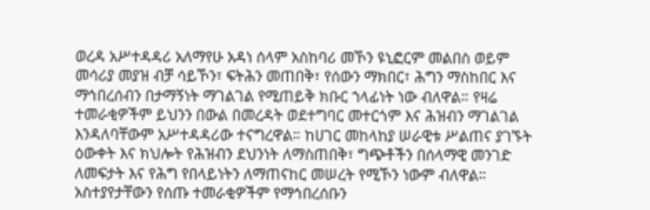ወረዳ አሥተዳዳሪ አለማየሁ አዳነ ሰላም አስከባሪ መኾን ዩኒፎርም መልበስ ወይም መሳሪያ መያዝ ብቻ ሳይኾን፣ ፍትሕን መጠበቅ፣ የሰውን ማክበር፣ ሕግን ማስከበር እና ማኅበረሰብን በታማኝነት ማገልገል የሚጠይቅ ክቡር ኀላፊነት ነው ብለዋል። የዛሬ ተመራቂዎችም ይህንን በውል በመረዳት ወደተግባር መተርጎም እና ሕዝብን ማገልገል እንዳለባቸውም አሥተዳዳሪው ተናግረዋል። ከሀገር መከላከያ ሠራዊቱ ሥልጠና ያገኙት ዕውቀት እና ክህሎት የሕዝብን ደህንነት ለማስጠበቅ፣ ግጭቶችን በሰላማዊ መንገድ ለመፍታት እና የሕግ የበላይነትን ለማጠናከር መሠረት የሚኾን ነውም ብለዋል።
አስተያየታቸውን የሰጡ ተመራቂዎችም የማኅበረሰቡን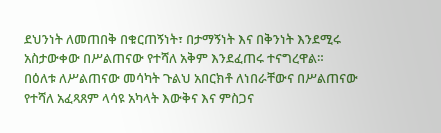ደህንነት ለመጠበቅ በቁርጠኝነት፣ በታማኝነት እና በቅንነት እንደሚሩ አስታውቀው በሥልጠናው የተሻለ አቅም እንደፈጠሩ ተናግረዋል።
በዕለቱ ለሥልጠናው መሳካት ጉልህ አበርክቶ ለነበራቸውና በሥልጠናው የተሻለ አፈጻጸም ላሳዩ አካላት እውቅና እና ምስጋና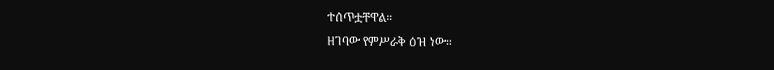ተሰጥቷቸዋል።
ዘገባው የምሥራቅ ዕዝ ነው።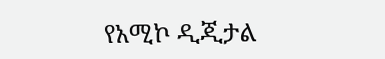የአሚኮ ዲጂታል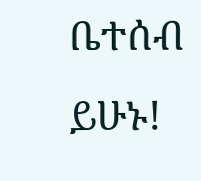ቤተሰብ ይሁኑ!